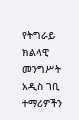የትግራይ ክልላዊ መንግሥት አዲስ ገቢ ተማሪዎችን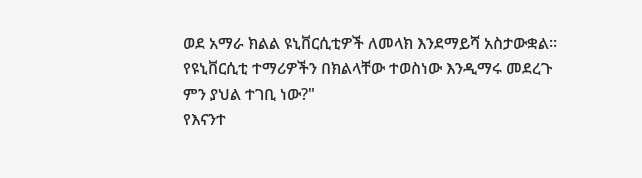ወደ አማራ ክልል ዩኒቨርሲቲዎች ለመላክ እንደማይሻ አስታውቋል፡፡ የዩኒቨርሲቲ ተማሪዎችን በክልላቸው ተወስነው እንዲማሩ መደረጉ ምን ያህል ተገቢ ነው?"
የእናንተ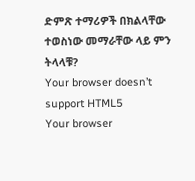ድምጽ ተማሪዎች በክልላቸው ተወስነው መማራቸው ላይ ምን ትላላቹ?
Your browser doesn’t support HTML5
Your browser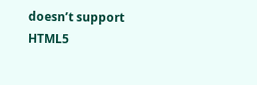doesn’t support HTML5